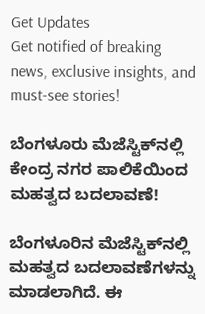Get Updates
Get notified of breaking news, exclusive insights, and must-see stories!

ಬೆಂಗಳೂರು ಮೆಜೆಸ್ಟಿಕ್‌ನಲ್ಲಿ ಕೇಂದ್ರ ನಗರ ಪಾಲಿಕೆಯಿಂದ ಮಹತ್ವದ ಬದಲಾವಣೆ!

ಬೆಂಗಳೂರಿನ ಮೆಜೆಸ್ಟಿಕ್‌ನಲ್ಲಿ ಮಹತ್ವದ ಬದಲಾವಣೆಗಳನ್ನು ಮಾಡಲಾಗಿದೆ. ಈ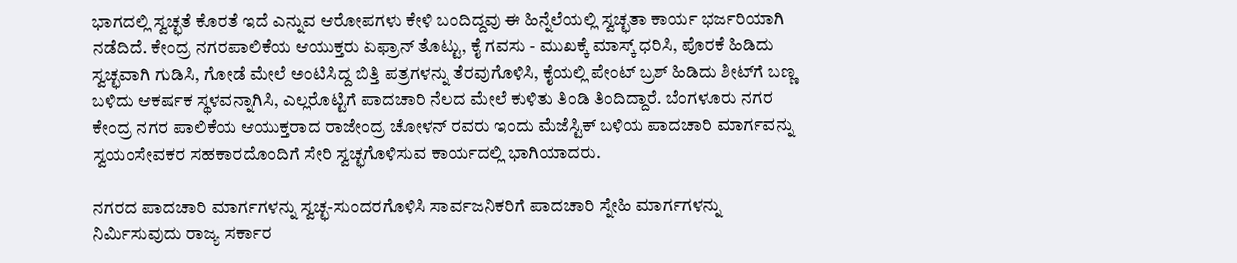ಭಾಗದಲ್ಲಿ ಸ್ವಚ್ಛತೆ ಕೊರತೆ ಇದೆ ಎನ್ನುವ ಆರೋಪಗಳು ಕೇಳಿ ಬಂದಿದ್ದವು ಈ ಹಿನ್ನೆಲೆಯಲ್ಲಿ ಸ್ವಚ್ಛತಾ ಕಾರ್ಯ ಭರ್ಜರಿಯಾಗಿ ನಡೆದಿದೆ. ಕೇಂದ್ರ ನಗರಪಾಲಿಕೆಯ ಆಯುಕ್ತರು ಏಫ್ರಾನ್ ತೊಟ್ಟು, ಕೈ ಗವಸು - ಮುಖಕ್ಕೆ ಮಾಸ್ಕ್ ಧರಿಸಿ, ಪೊರಕೆ ಹಿಡಿದು ಸ್ವಚ್ಛವಾಗಿ ಗುಡಿಸಿ, ಗೋಡೆ ಮೇಲೆ ಅಂಟಿಸಿದ್ದ ಬಿತ್ತಿ ಪತ್ರಗಳನ್ನು ತೆರವುಗೊಳಿಸಿ, ಕೈಯಲ್ಲಿ ಪೇಂಟ್ ಬ್ರಶ್ ಹಿಡಿದು ಶೀಟ್‌ಗೆ ಬಣ್ಣ ಬಳಿದು ಆಕರ್ಷಕ ಸ್ಥಳವನ್ನಾಗಿಸಿ, ಎಲ್ಲರೊಟ್ಟಿಗೆ ಪಾದಚಾರಿ ನೆಲದ ಮೇಲೆ ಕುಳಿತು ತಿಂಡಿ ತಿಂದಿದ್ದಾರೆ. ಬೆಂಗಳೂರು ನಗರ ಕೇಂದ್ರ ನಗರ ಪಾಲಿಕೆಯ ಆಯುಕ್ತರಾದ ರಾಜೇಂದ್ರ ಚೋಳನ್ ರವರು ಇಂದು ಮೆಜೆಸ್ಟಿಕ್ ಬಳಿಯ ಪಾದಚಾರಿ ಮಾರ್ಗವನ್ನು ಸ್ವಯಂಸೇವಕರ ಸಹಕಾರದೊಂದಿಗೆ ಸೇರಿ ಸ್ವಚ್ಛಗೊಳಿಸುವ ಕಾರ್ಯದಲ್ಲಿ ಭಾಗಿಯಾದರು.

ನಗರದ ಪಾದಚಾರಿ ಮಾರ್ಗಗಳನ್ನು ಸ್ವಚ್ಛ-ಸುಂದರಗೊಳಿಸಿ ಸಾರ್ವಜನಿಕರಿಗೆ ಪಾದಚಾರಿ ಸ್ನೇಹಿ ಮಾರ್ಗಗಳನ್ನು ನಿರ್ಮಿಸುವುದು ರಾಜ್ಯ ಸರ್ಕಾರ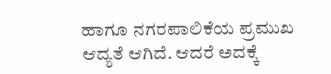ಹಾಗೂ ನಗರಪಾಲಿಕೆಯ ಪ್ರಮುಖ ಆದ್ಯತೆ ಆಗಿದೆ. ಆದರೆ ಅದಕ್ಕೆ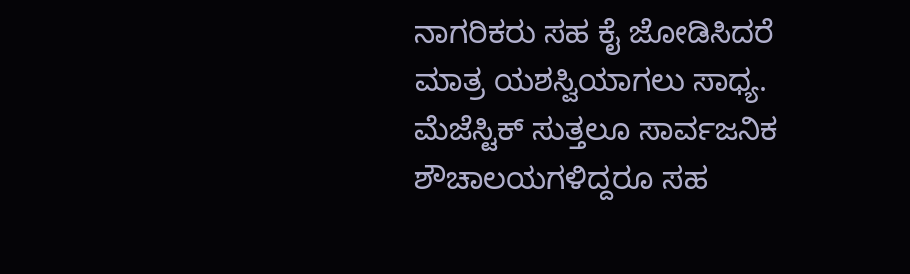ನಾಗರಿಕರು ಸಹ ಕೈ ಜೋಡಿಸಿದರೆ ಮಾತ್ರ ಯಶಸ್ವಿಯಾಗಲು ಸಾಧ್ಯ. ಮೆಜೆಸ್ಟಿಕ್ ಸುತ್ತಲೂ ಸಾರ್ವಜನಿಕ ಶೌಚಾಲಯಗಳಿದ್ದರೂ ಸಹ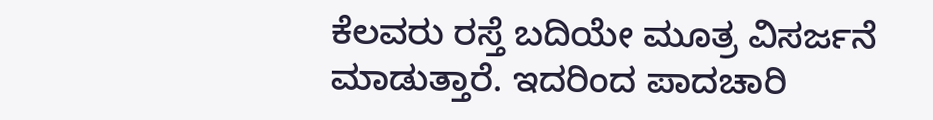ಕೆಲವರು ರಸ್ತೆ ಬದಿಯೇ ಮೂತ್ರ ವಿಸರ್ಜನೆ ಮಾಡುತ್ತಾರೆ. ಇದರಿಂದ ಪಾದಚಾರಿ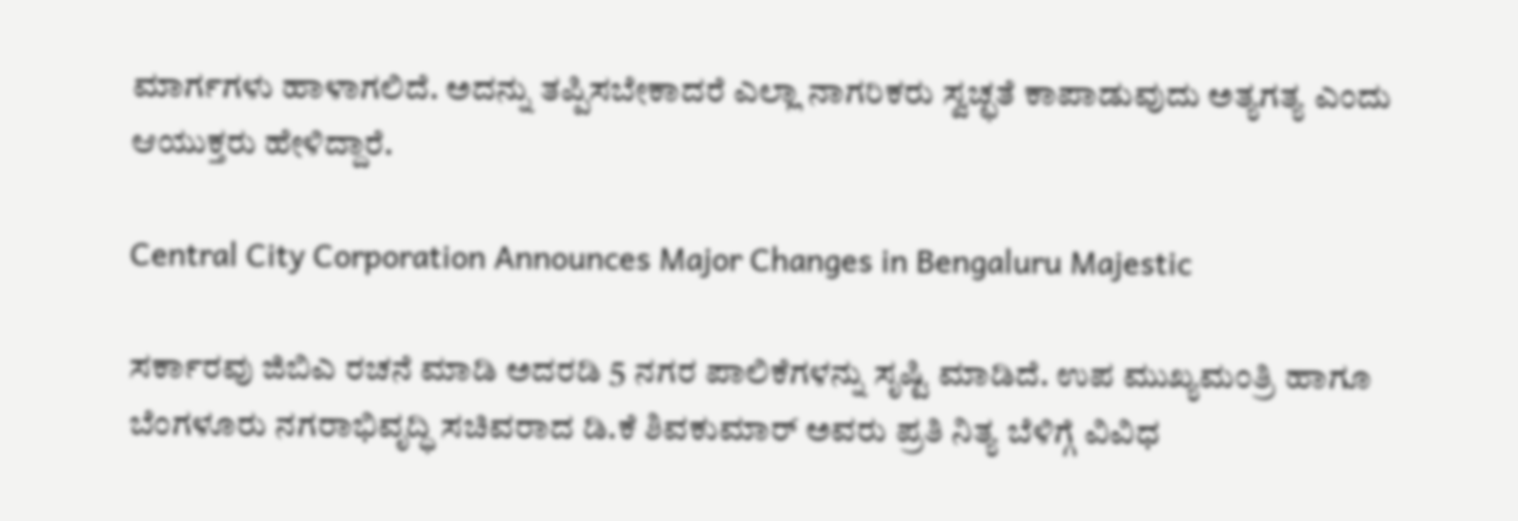ಮಾರ್ಗಗಳು ಹಾಳಾಗಲಿದೆ. ಅದನ್ನು ತಪ್ಪಿಸಬೇಕಾದರೆ ಎಲ್ಲಾ ನಾಗರಿಕರು ಸ್ವಚ್ಛತೆ ಕಾಪಾಡುವುದು ಅತ್ಯಗತ್ಯ ಎಂದು ಆಯುಕ್ತರು ಹೇಳಿದ್ದಾರೆ.

Central City Corporation Announces Major Changes in Bengaluru Majestic

ಸರ್ಕಾರವು ಜಿಬಿಎ ರಚನೆ ಮಾಡಿ ಅದರಡಿ 5 ನಗರ ಪಾಲಿಕೆಗಳನ್ನು ಸೃಷ್ಟಿ ಮಾಡಿದೆ. ಉಪ ಮುಖ್ಯಮಂತ್ರಿ ಹಾಗೂ ಬೆಂಗಳೂರು ನಗರಾಭಿವೃದ್ಧಿ ಸಚಿವರಾದ ಡಿ.ಕೆ ಶಿವಕುಮಾರ್ ಅವರು ಪ್ರತಿ ನಿತ್ಯ ಬೆಳಿಗ್ಗೆ ವಿವಿಧ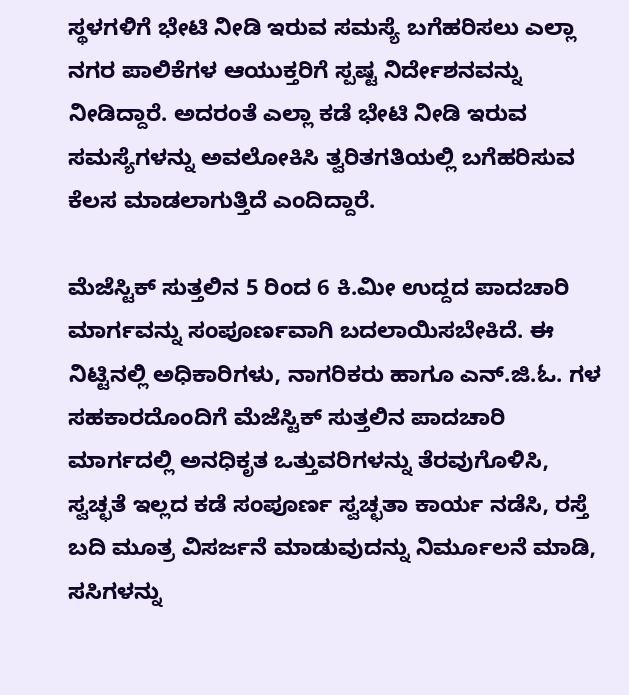ಸ್ಥಳಗಳಿಗೆ ಭೇಟಿ ನೀಡಿ ಇರುವ ಸಮಸ್ಯೆ ಬಗೆಹರಿಸಲು ಎಲ್ಲಾ ನಗರ ಪಾಲಿಕೆಗಳ ಆಯುಕ್ತರಿಗೆ ಸ್ಪಷ್ಟ ನಿರ್ದೇಶನವನ್ನು ನೀಡಿದ್ದಾರೆ. ಅದರಂತೆ ಎಲ್ಲಾ ಕಡೆ ಭೇಟಿ ನೀಡಿ ಇರುವ ಸಮಸ್ಯೆಗಳನ್ನು ಅವಲೋಕಿಸಿ ತ್ವರಿತಗತಿಯಲ್ಲಿ ಬಗೆಹರಿಸುವ ಕೆಲಸ ಮಾಡಲಾಗುತ್ತಿದೆ ಎಂದಿದ್ದಾರೆ.

ಮೆಜೆಸ್ಟಿಕ್ ಸುತ್ತಲಿನ 5 ರಿಂದ 6 ಕಿ.ಮೀ ಉದ್ದದ ಪಾದಚಾರಿ ಮಾರ್ಗವನ್ನು ಸಂಪೂರ್ಣವಾಗಿ ಬದಲಾಯಿಸಬೇಕಿದೆ. ಈ ನಿಟ್ಟಿನಲ್ಲಿ ಅಧಿಕಾರಿಗಳು, ನಾಗರಿಕರು ಹಾಗೂ ಎನ್‌.ಜಿ.ಓ. ಗಳ ಸಹಕಾರದೊಂದಿಗೆ ಮೆಜೆಸ್ಟಿಕ್ ಸುತ್ತಲಿನ ಪಾದಚಾರಿ ಮಾರ್ಗದಲ್ಲಿ ಅನಧಿಕೃತ ಒತ್ತುವರಿಗಳನ್ನು ತೆರವುಗೊಳಿಸಿ, ಸ್ವಚ್ಛತೆ ಇಲ್ಲದ ಕಡೆ ಸಂಪೂರ್ಣ ಸ್ವಚ್ಛತಾ ಕಾರ್ಯ ನಡೆಸಿ, ರಸ್ತೆ ಬದಿ ಮೂತ್ರ ವಿಸರ್ಜನೆ ಮಾಡುವುದನ್ನು ನಿರ್ಮೂಲನೆ ಮಾಡಿ, ಸಸಿಗಳನ್ನು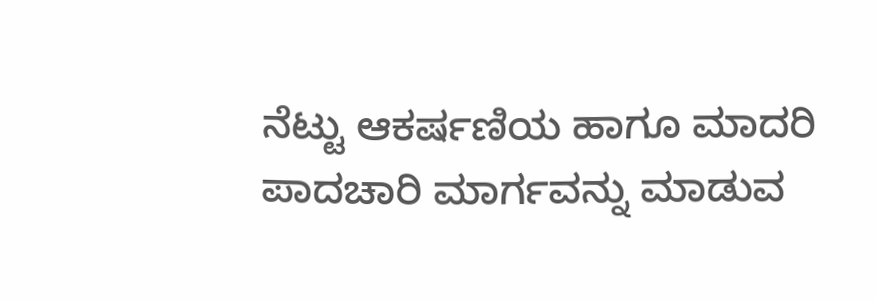ನೆಟ್ಟು ಆಕರ್ಷಣಿಯ ಹಾಗೂ ಮಾದರಿ ಪಾದಚಾರಿ ಮಾರ್ಗವನ್ನು ಮಾಡುವ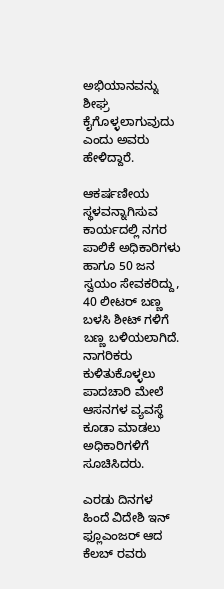ಅಭಿಯಾನವನ್ನು ಶೀಘ್ರ ಕೈಗೊಳ್ಳಲಾಗುವುದು ಎಂದು ಅವರು ಹೇಳಿದ್ದಾರೆ.

ಆಕರ್ಷಣೀಯ ಸ್ಥಳವನ್ನಾಗಿಸುವ ಕಾರ್ಯದಲ್ಲಿ ನಗರ ಪಾಲಿಕೆ ಅಧಿಕಾರಿಗಳು ಹಾಗೂ 50 ಜನ ಸ್ವಯಂ ಸೇವಕರಿದ್ದು, 40 ಲೀಟರ್ ಬಣ್ಣ ಬಳಸಿ ಶೀಟ್ ಗಳಿಗೆ ಬಣ್ಣ ಬಳಿಯಲಾಗಿದೆ. ನಾಗರಿಕರು ಕುಳಿತುಕೊಳ್ಳಲು ಪಾದಚಾರಿ ಮೇಲೆ ಆಸನಗಳ ವ್ಯವಸ್ಥೆ ಕೂಡಾ ಮಾಡಲು ಅಧಿಕಾರಿಗಳಿಗೆ ಸೂಚಿಸಿದರು.

ಎರಡು ದಿನಗಳ ಹಿಂದೆ ವಿದೇಶಿ ಇನ್ ಫ್ಲೂಎಂಜರ್ ಆದ ಕೆಲಬ್ ರವರು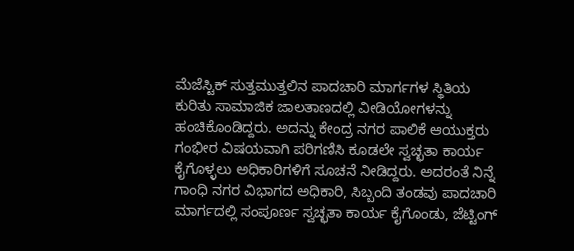ಮೆಜೆಸ್ಟಿಕ್ ಸುತ್ತಮುತ್ತಲಿನ ಪಾದಚಾರಿ ಮಾರ್ಗಗಳ ಸ್ಥಿತಿಯ ಕುರಿತು ಸಾಮಾಜಿಕ ಜಾಲತಾಣದಲ್ಲಿ ವೀಡಿಯೋಗಳನ್ನು ಹಂಚಿಕೊಂಡಿದ್ದರು. ಅದನ್ನು ಕೇಂದ್ರ ನಗರ ಪಾಲಿಕೆ ಆಯುಕ್ತರು ಗಂಭೀರ ವಿಷಯವಾಗಿ ಪರಿಗಣಿಸಿ ಕೂಡಲೇ ಸ್ವಚ್ಛತಾ ಕಾರ್ಯ ಕೈಗೊಳ್ಳಲು ಅಧಿಕಾರಿಗಳಿಗೆ ಸೂಚನೆ ನೀಡಿದ್ದರು. ಅದರಂತೆ ನಿನ್ನೆ ಗಾಂಧಿ ನಗರ ವಿಭಾಗದ ಅಧಿಕಾರಿ, ಸಿಬ್ಬಂದಿ ತಂಡವು ಪಾದಚಾರಿ ಮಾರ್ಗದಲ್ಲಿ ಸಂಪೂರ್ಣ ಸ್ವಚ್ಛತಾ ಕಾರ್ಯ ಕೈಗೊಂಡು, ಜೆಟ್ಟಿಂಗ್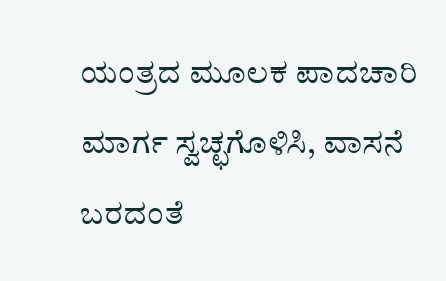ಯಂತ್ರದ ಮೂಲಕ ಪಾದಚಾರಿ ಮಾರ್ಗ ಸ್ವಚ್ಛಗೊಳಿಸಿ, ವಾಸನೆ ಬರದಂತೆ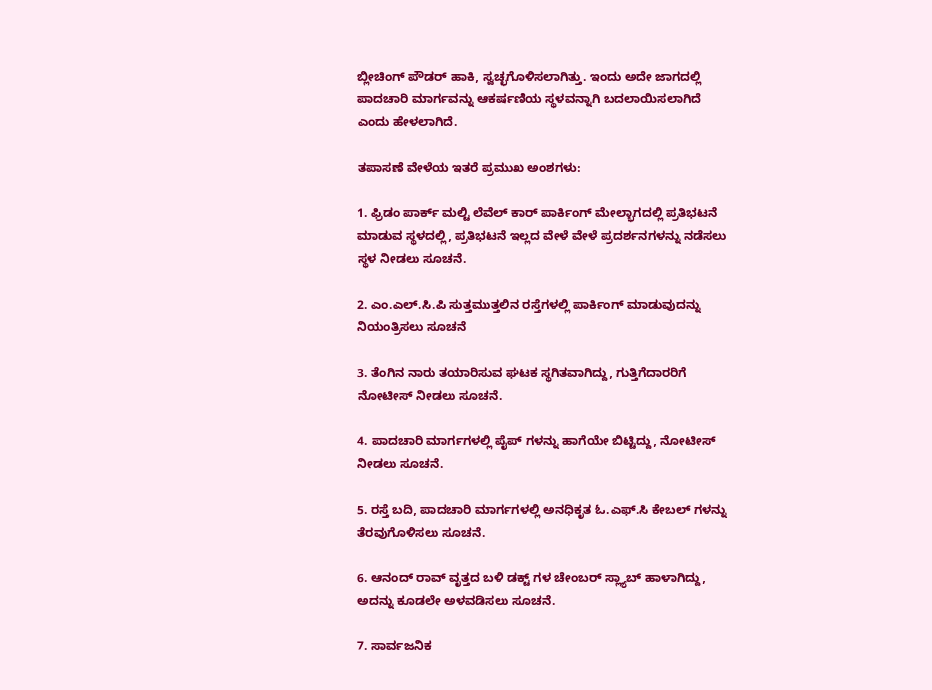ಬ್ಲೀಚಿಂಗ್ ಪೌಡರ್ ಹಾಕಿ, ಸ್ವಚ್ಛಗೊಳಿಸಲಾಗಿತ್ತು. ಇಂದು ಅದೇ ಜಾಗದಲ್ಲಿ ಪಾದಚಾರಿ ಮಾರ್ಗವನ್ನು ಆಕರ್ಷಣಿಯ ಸ್ಥಳವನ್ನಾಗಿ ಬದಲಾಯಿಸಲಾಗಿದೆ ಎಂದು ಹೇಳಲಾಗಿದೆ.

ತಪಾಸಣೆ ವೇಳೆಯ ಇತರೆ ಪ್ರಮುಖ ಅಂಶಗಳು:

1. ಫ್ರಿಡಂ ಪಾರ್ಕ್ ಮಲ್ಟಿ ಲೆವೆಲ್ ಕಾರ್ ಪಾರ್ಕಿಂಗ್ ಮೇಲ್ಭಾಗದಲ್ಲಿ ಪ್ರತಿಭಟನೆ ಮಾಡುವ ಸ್ಥಳದಲ್ಲಿ, ಪ್ರತಿಭಟನೆ ಇಲ್ಲದ ವೇಳೆ ವೇಳೆ ಪ್ರದರ್ಶನಗಳನ್ನು ನಡೆಸಲು ಸ್ಥಳ ನೀಡಲು ಸೂಚನೆ.

2. ಎಂ.ಎಲ್.ಸಿ.ಪಿ ಸುತ್ತಮುತ್ತಲಿನ ರಸ್ತೆಗಳಲ್ಲಿ ಪಾರ್ಕಿಂಗ್ ಮಾಡುವುದನ್ನು ನಿಯಂತ್ರಿಸಲು ಸೂಚನೆ

3. ತೆಂಗಿನ ನಾರು ತಯಾರಿಸುವ ಘಟಕ ಸ್ಥಗಿತವಾಗಿದ್ದು, ಗುತ್ತಿಗೆದಾರರಿಗೆ ನೋಟೀಸ್ ನೀಡಲು ಸೂಚನೆ.

4. ಪಾದಚಾರಿ ಮಾರ್ಗಗಳಲ್ಲಿ ಪೈಪ್ ಗಳನ್ನು ಹಾಗೆಯೇ ಬಿಟ್ಟಿದ್ದು, ನೋಟೀಸ್ ನೀಡಲು ಸೂಚನೆ.

5. ರಸ್ತೆ ಬದಿ, ಪಾದಚಾರಿ ಮಾರ್ಗಗಳಲ್ಲಿ ಅನಧಿಕೃತ ಓ.ಎಫ್.ಸಿ ಕೇಬಲ್ ಗಳನ್ನು ತೆರವುಗೊಳಿಸಲು ಸೂಚನೆ.

6. ಆನಂದ್ ರಾವ್ ವೃತ್ತದ ಬಳಿ ಡಕ್ಟ್ ಗಳ ಚೇಂಬರ್ ಸ್ಲ್ಯಾಬ್ ಹಾಳಾಗಿದ್ದು, ಅದನ್ನು ಕೂಡಲೇ ಅಳವಡಿಸಲು ಸೂಚನೆ.

7. ಸಾರ್ವಜನಿಕ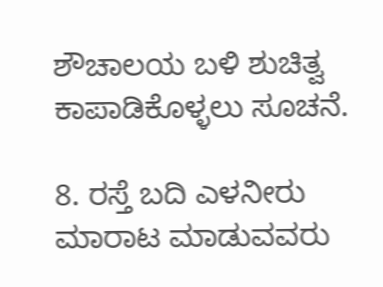ಶೌಚಾಲಯ ಬಳಿ ಶುಚಿತ್ವ ಕಾಪಾಡಿಕೊಳ್ಳಲು ಸೂಚನೆ.

8. ರಸ್ತೆ ಬದಿ ಎಳನೀರು ಮಾರಾಟ ಮಾಡುವವರು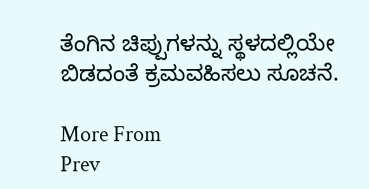ತೆಂಗಿನ ಚಿಪ್ಪುಗಳನ್ನು ಸ್ಥಳದಲ್ಲಿಯೇ ಬಿಡದಂತೆ ಕ್ರಮವಹಿಸಲು ಸೂಚನೆ.

More From
Prev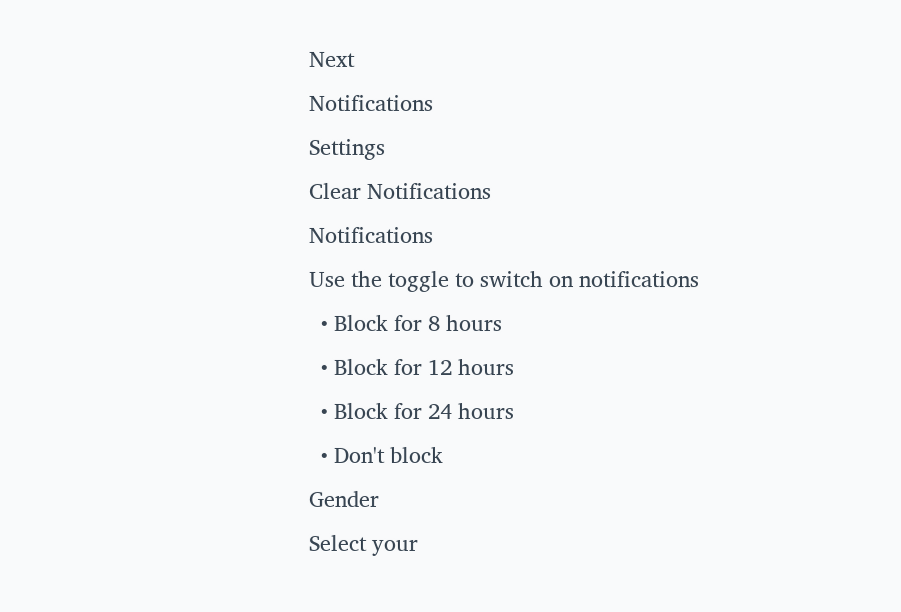Next
Notifications
Settings
Clear Notifications
Notifications
Use the toggle to switch on notifications
  • Block for 8 hours
  • Block for 12 hours
  • Block for 24 hours
  • Don't block
Gender
Select your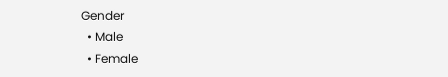Gender
  • Male
  • Female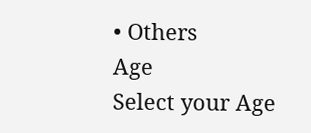• Others
Age
Select your Age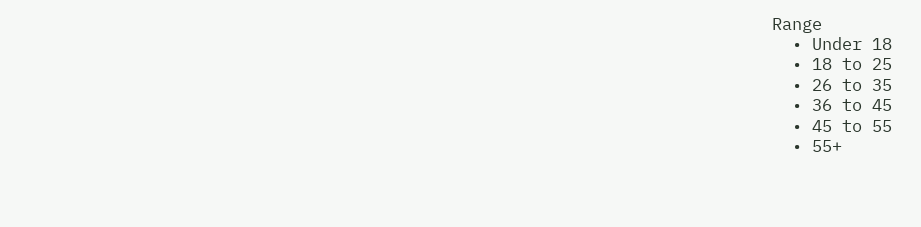Range
  • Under 18
  • 18 to 25
  • 26 to 35
  • 36 to 45
  • 45 to 55
  • 55+